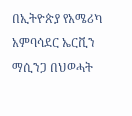በኢትዮጵያ የአሜሪካ አምባሳደር ኤርቪን ማሲንጋ በህወሓት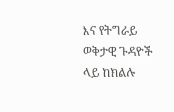እና የትግራይ ወቅታዊ ጉዳዮች ላይ ከክልሉ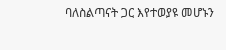ባለስልጣናት ጋር እየተወያዩ መሆኑን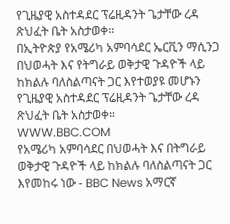የጊዜያዊ አስተዳደር ፕሬዚዳንት ጌታቸው ረዳ ጽህፈት ቤት አስታወቀ።
በኢትዮጵያ የአሜሪካ አምባሳደር ኤርቪን ማሲንጋ በህወሓት እና የትግራይ ወቅታዊ ጉዳዮች ላይ ከክልሉ ባለስልጣናት ጋር እየተወያዩ መሆኑን የጊዜያዊ አስተዳደር ፕሬዚዳንት ጌታቸው ረዳ ጽህፈት ቤት አስታወቀ።
WWW.BBC.COM
የአሜሪካ አምባሳደር በህወሓት እና በትግራይ ወቅታዊ ጉዳዮች ላይ ከክልሉ ባለስልጣናት ጋር እየመከሩ ነው - BBC News አማርኛ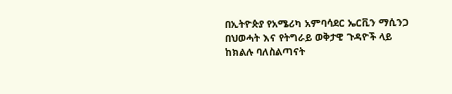በኢትዮጵያ የአሜሪካ አምባሳደር ኤርቪን ማሲንጋ በህወሓት እና የትግራይ ወቅታዊ ጉዳዮች ላይ ከክልሉ ባለስልጣናት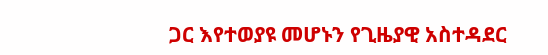ጋር እየተወያዩ መሆኑን የጊዜያዊ አስተዳደር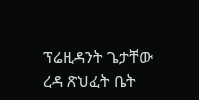ፕሬዚዳንት ጌታቸው ረዳ ጽህፈት ቤት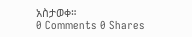አስታወቀ።
0 Comments 0 Shares